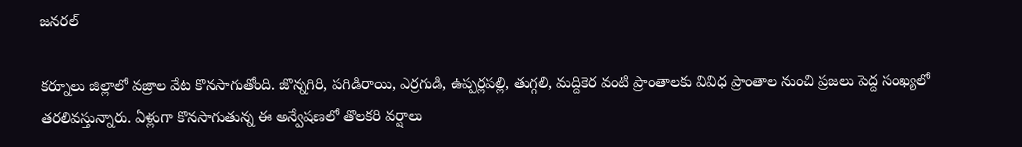జనరల్

కర్నూలు జిల్లాలో వజ్రాల వేట కొనసాగుతోంది. జొన్నగిరి, పగిడిరాయి, ఎర్రగుడి, ఉప్పర్లపల్లి, తుగ్గలి, మద్దికెర వంటి ప్రాంతాలకు వివిధ ప్రాంతాల నుంచి ప్రజలు పెద్ద సంఖ్యలో తరలివస్తున్నారు. ఏళ్లుగా కొనసాగుతున్న ఈ అన్వేషణలో తొలకరి వర్షాలు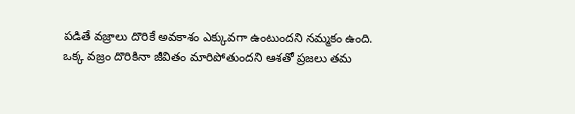పడితే వజ్రాలు దొరికే అవకాశం ఎక్కువగా ఉంటుందని నమ్మకం ఉంది.
ఒక్క వజ్రం దొరికినా జీవితం మారిపోతుందని ఆశతో ప్రజలు తమ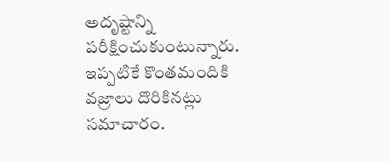అదృష్టాన్ని పరీక్షించుకుంటున్నారు. ఇప్పటికే కొంతమందికి వజ్రాలు దొరికినట్లు సమాచారం.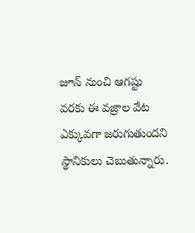జూన్ నుంచి ఆగష్టు వరకు ఈ వజ్రాల వేట ఎక్కువగా జరుగుతుందని స్థానికులు చెబుతున్నారు.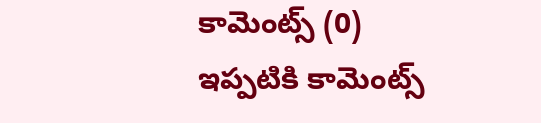కామెంట్స్ (0)
ఇప్పటికి కామెంట్స్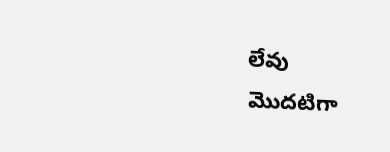లేవు
మొదటిగా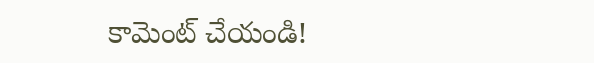కామెంట్ చేయండి!